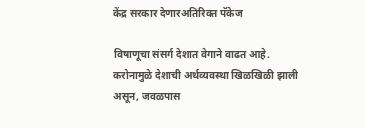केंद्र सरकार देणारअतिरिक्त पॅकेज

विषाणूचा संसर्ग देशात वेगाने वाढत आहे. करोनामुळे देशाची अर्थव्यवस्था खिळखिळी झाली असून, जवळपास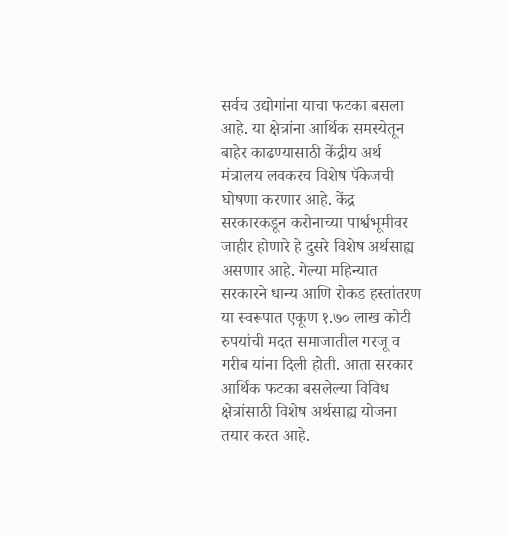सर्वच उद्योगांना याचा फटका बसला आहे. या क्षेत्रांना आर्थिक समस्येतून बाहेर काढण्यासाठी केंद्रीय अर्थ मंत्रालय लवकरच विशेष पॅकेजची घोषणा करणार आहे. केंद्र सरकारकडून करोनाच्या पार्श्वभूमीवर जाहीर होणारे हे दुसरे विशेष अर्थसाह्य असणार आहे. गेल्या महिन्यात सरकारने धान्य आणि रोकड हस्तांतरण या स्वरूपात एकूण १.७० लाख कोटी रुपयांची मदत समाजातील गरजू व गरीब यांना दिली होती. आता सरकार आर्थिक फटका बसलेल्या विविध क्षेत्रांसाठी विशेष अर्थसाह्य योजना तयार करत आहे.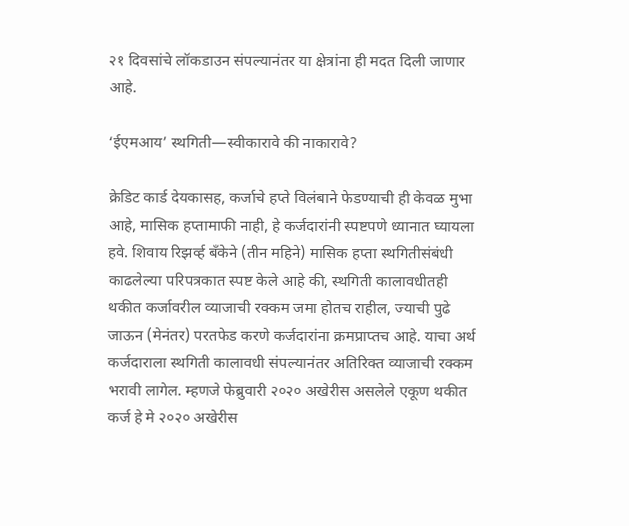२१ दिवसांचे लॉकडाउन संपल्यानंतर या क्षेत्रांना ही मदत दिली जाणार आहे.

‘ईएमआय’ स्थगिती—स्वीकारावे की नाकारावे?

क्रेडिट कार्ड देयकासह, कर्जाचे हप्ते विलंबाने फेडण्याची ही केवळ मुभा आहे, मासिक हप्तामाफी नाही, हे कर्जदारांनी स्पष्टपणे ध्यानात घ्यायला हवे. शिवाय रिझव्‍‌र्ह बँकेने (तीन महिने) मासिक हप्ता स्थगितीसंबंधी काढलेल्या परिपत्रकात स्पष्ट केले आहे की, स्थगिती कालावधीतही थकीत कर्जावरील व्याजाची रक्कम जमा होतच राहील, ज्याची पुढे जाऊन (मेनंतर) परतफेड करणे कर्जदारांना क्रमप्राप्तच आहे. याचा अर्थ कर्जदाराला स्थगिती कालावधी संपल्यानंतर अतिरिक्त व्याजाची रक्कम भरावी लागेल. म्हणजे फेब्रुवारी २०२० अखेरीस असलेले एकूण थकीत कर्ज हे मे २०२० अखेरीस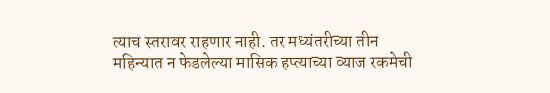त्याच स्तरावर राहणार नाही. तर मध्यंतरीच्या तीन महिन्यात न फेडलेल्या मासिक हप्त्याच्या व्याज रकमेची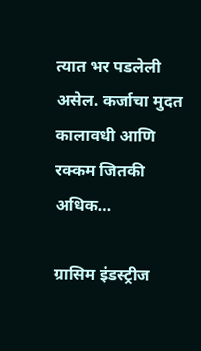त्यात भर पडलेली असेल. कर्जाचा मुदत कालावधी आणि रक्कम जितकी अधिक…

ग्रासिम इंडस्ट्रीज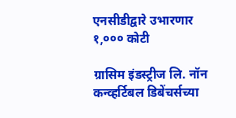एनसीडीद्वारे उभारणार १,००० कोटी

ग्रासिम इंडस्ट्रीज लि. नॉन कन्व्हर्टिबल डिबेंचर्सच्या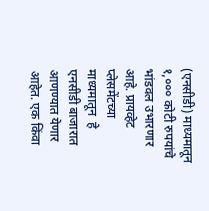(एनसीडी) माध्यमातून १,००० कोटी रुपयांचे भांडवल उभारणार आहे. प्रायव्हेट प्लेसमेंटच्या माध्यमातून  हे एनसीडी बाजारात आणण्यात येणार आहेत. एक किंवा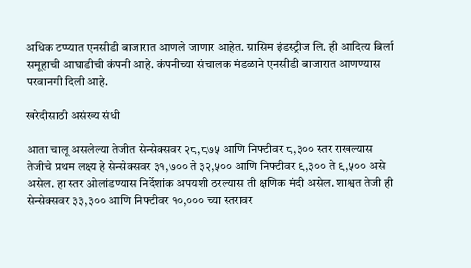अधिक टप्प्यात एनसीडी बाजारात आणले जाणार आहेत. ग्रासिम इंडस्ट्रीज लि. ही आदित्य बिर्ला समूहाची आघाडीची कंपनी आहे. कंपनीच्या संचालक मंडळाने एनसीडी बाजारात आणण्यास परवानगी दिली आहे.

खरेदीसाठी असंख्य संधी

आता चालू असलेल्या तेजीत सेन्सेक्सवर २८,८७५ आणि निफ्टीवर ८,३०० स्तर राखल्यास तेजीचे प्रथम लक्ष्य हे सेन्सेक्सवर ३१,७०० ते ३२,५०० आणि निफ्टीवर ९,३०० ते ९,५०० असे असेल. हा स्तर ओलांडण्यास निर्देशांक अपयशी ठरल्यास ती क्षणिक मंदी असेल. शाश्वत तेजी ही सेन्सेक्सवर ३३,३०० आणि निफ्टीवर १०,००० च्या स्तरावर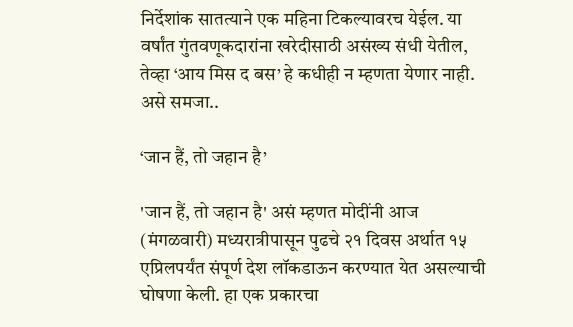निर्देशांक सातत्याने एक महिना टिकल्यावरच येईल. या वर्षांत गुंतवणूकदारांना खरेदीसाठी असंख्य संधी येतील, तेव्हा ‘आय मिस द बस’ हे कधीही न म्हणता येणार नाही. असे समजा..

‘जान हैं, तो जहान है’

'जान हैं, तो जहान है' असं म्हणत मोदींनी आज (मंगळवारी) मध्यरात्रीपासून पुढचे २१ दिवस अर्थात १५ एप्रिलपर्यंत संपूर्ण देश लॉकडाऊन करण्यात येत असल्याची घोषणा केली. हा एक प्रकारचा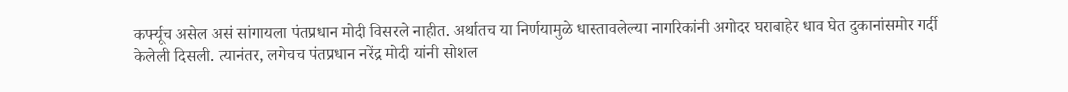कर्फ्यूच असेल असं सांगायला पंतप्रधान मोदी विसरले नाहीत. अर्थातच या निर्णयामुळे धास्तावलेल्या नागरिकांनी अगोदर घराबाहेर धाव घेत दुकानांसमोर गर्दी केलेली दिसली. त्यानंतर, लगेचच पंतप्रधान नरेंद्र मोदी यांनी सोशल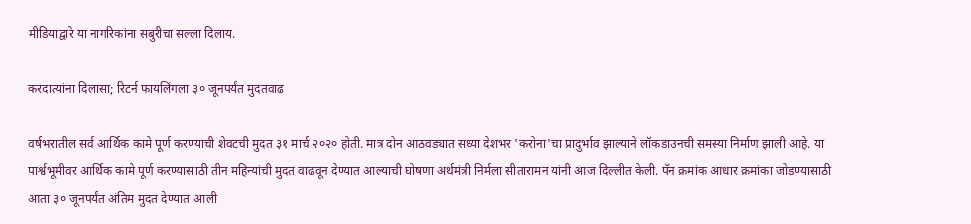मीडियाद्वारे या नागरिकांना सबुरीचा सल्ला दिलाय.

करदात्यांना दिलासा; रिटर्न फायलिंगला ३० जूनपर्यंत मुदतवाढ

वर्षभरातील सर्व आर्थिक कामे पूर्ण करण्याची शेवटची मुदत ३१ मार्च २०२० होती. मात्र दोन आठवड्यात सध्या देशभर 'करोना'चा प्रादुर्भाव झाल्याने लॉकडाउनची समस्या निर्माण झाली आहे. या पार्श्वभूमीवर आर्थिक कामे पूर्ण करण्यासाठी तीन महिन्यांची मुदत वाढवून देण्यात आल्याची घोषणा अर्थमंत्री निर्मला सीतारामन यांनी आज दिल्लीत केली. पॅन क्रमांक आधार क्रमांका जोडण्यासाठी आता ३० जूनपर्यंत अंतिम मुदत देण्यात आली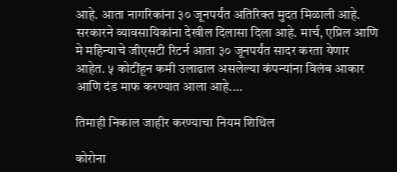आहे. आता नागरिकांना ३० जूनपर्यंत अतिरिक्त मुदत मिळाली आहे. सरकारने व्यावसायिकांना देखील दिलासा दिला आहे. मार्च, एप्रिल आणि मे महिन्याचे जीएसटी रिटर्न आता ३० जूनपर्यंत सादर करता येणार आहेत. ५ कोटींहून कमी उलाढाल असलेल्या कंपन्यांना विलंब आकार आणि दंड माफ करण्यात आला आहे.…

तिमाही निकाल जाहीर करण्याचा नियम शिथिल

कोरोना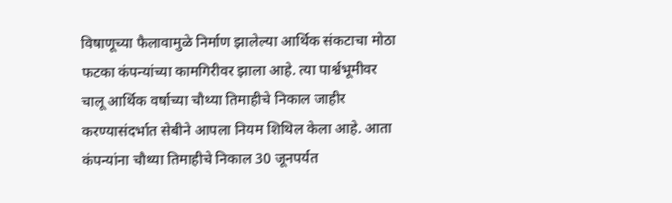विषाणूच्या फैलावामुळे निर्माण झालेल्या आर्थिक संकटाचा मोठा फटका कंपन्यांच्या कामगिरीवर झाला आहे. त्या पार्श्वभूमीवर चालू आर्थिक वर्षाच्या चौथ्या तिमाहीचे निकाल जाहीर करण्यासंदर्भात सेबीने आपला नियम शिथिल केला आहे. आता कंपन्यांना चौथ्या तिमाहीचे निकाल 30 जूनपर्यत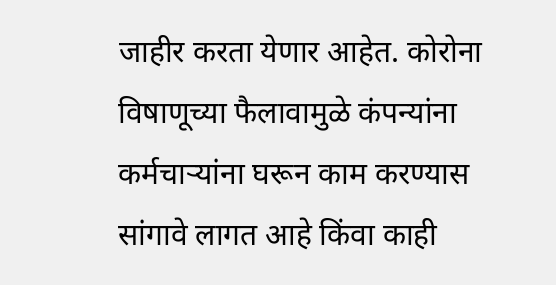जाहीर करता येणार आहेत. कोरोना विषाणूच्या फैलावामुळे कंपन्यांना कर्मचाऱ्यांना घरून काम करण्यास सांगावे लागत आहे किंवा काही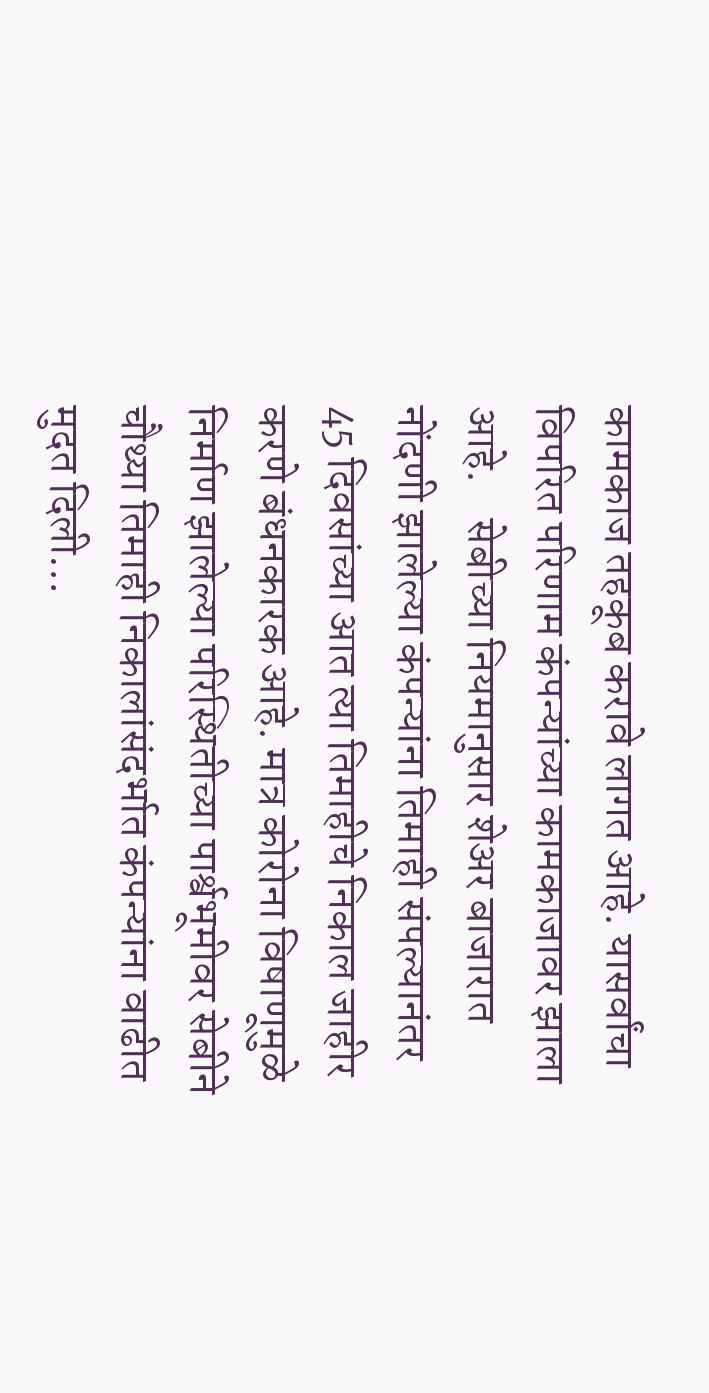कामकाज तहकूब करावे लागत आहे. यासर्वांचा विपरित परिणाम कंपन्यांच्या कामकाजावर झाला आहे.    सेबीच्या नियमानुसार शेअर बाजारात नोंदणी झालेल्या कंपन्यांना तिमाही संपल्यानंतर 45 दिवसांच्या आत त्या तिमाहीचे निकाल जाहीर करणे बंधनकारक आहे. मात्र कोरोना विषाणूमुळे निर्माण झालेल्या परिस्थितीच्या पार्श्वभूमीवर सेबीने चौथ्या तिमाही निकालांसंदर्भात कंपन्यांना वाढीत मुदत दिली…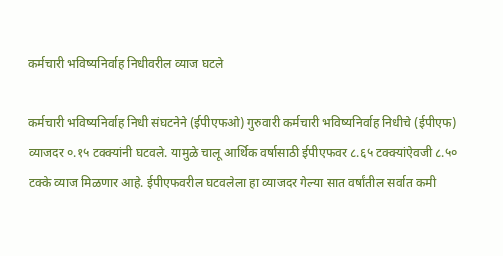कर्मचारी भविष्यनिर्वाह निधीवरील व्याज घटले

कर्मचारी भविष्यनिर्वाह निधी संघटनेने (ईपीएफओ) गुरुवारी कर्मचारी भविष्यनिर्वाह निधीचे (ईपीएफ) व्याजदर ०.१५ टक्क्यांनी घटवले. यामुळे चालू आर्थिक वर्षासाठी ईपीएफवर ८.६५ टक्क्यांऐवजी ८.५० टक्के व्याज मिळणार आहे. ईपीएफवरील घटवलेला हा व्याजदर गेल्या सात वर्षांतील सर्वात कमी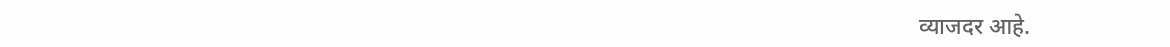व्याजदर आहे.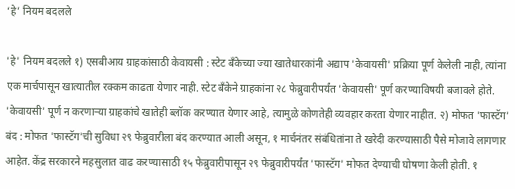‘हे’ नियम बदलले

'हे' नियम बदलले १) एसबीआय ग्राहकांसाठी केवायसी : स्टेट बँकेच्या ज्या खातेधारकांनी अद्याप 'केवायसी' प्रक्रिया पूर्ण केलेली नाही, त्यांना एक मार्चपासून खात्यातील रक्कम काढता येणार नाही. स्टेट बँकेने ग्राहकांना २८ फेब्रुवारीपर्यंत 'केवायसी' पूर्ण करण्याविषयी बजावले होते. 'केवायसी' पूर्ण न करणाऱ्या ग्राहकांचे खातेही ब्लॉक करण्यात येणार आहे, त्यामुळे कोणतेही व्यवहार करता येणार नाहीत. २) मोफत 'फास्टॅग' बंद : मोफत 'फास्टॅग'ची सुविधा २९ फेब्रुवारीला बंद करण्यात आली असून, १ मार्चनंतर संबंधितांना ते खरेदी करण्यासाठी पैसे मोजावे लागणार आहेत. केंद्र सरकारने महसुलात वाढ करण्यासाठी १५ फेब्रुवारीपासून २९ फेब्रुवारीपर्यंत 'फास्टॅग' मोफत देण्याची घोषणा केली होती. १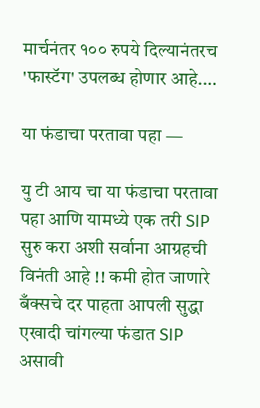मार्चनंतर १०० रुपये दिल्यानंतरच 'फास्टॅग' उपलब्ध होणार आहे.…

या फंडाचा परतावा पहा —

यु टी आय चा या फंडाचा परतावा पहा आणि यामध्ये एक तरी SIP सुरु करा अशी सर्वाना आग्रहची विनंती आहे !! कमी होत जाणारे बँक्सचे दर पाहता आपली सुद्धा एखादी चांगल्या फंडात SIP असावी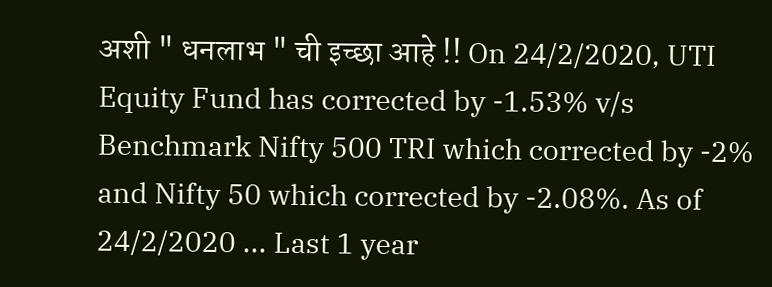अशी " धनलाभ " ची इच्छा आहे !! On 24/2/2020, UTI Equity Fund has corrected by -1.53% v/s Benchmark Nifty 500 TRI which corrected by -2% and Nifty 50 which corrected by -2.08%. As of 24/2/2020 ... Last 1 year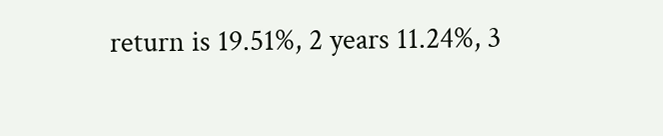return is 19.51%, 2 years 11.24%, 3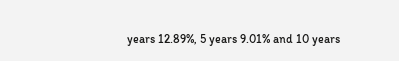years 12.89%, 5 years 9.01% and 10 years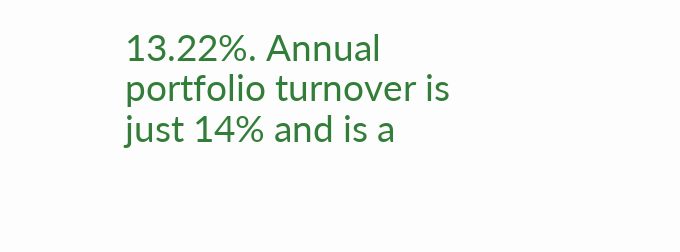13.22%. Annual portfolio turnover is just 14% and is a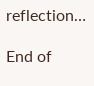reflection…

End of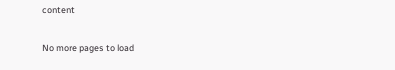content

No more pages to load